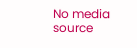No media source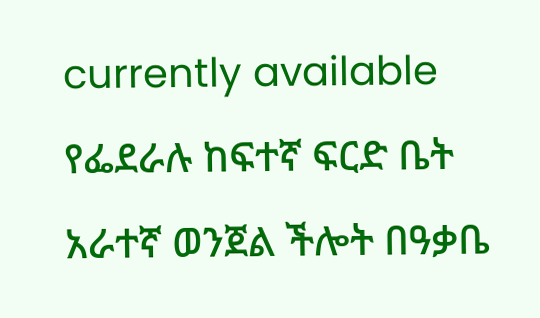currently available
የፌደራሉ ከፍተኛ ፍርድ ቤት አራተኛ ወንጀል ችሎት በዓቃቤ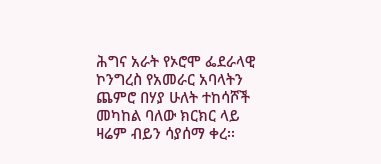ሕግና አራት የኦሮሞ ፌደራላዊ ኮንግረስ የአመራር አባላትን ጨምሮ በሃያ ሁለት ተከሳሾች መካከል ባለው ክርክር ላይ ዛሬም ብይን ሳያሰማ ቀረ፡፡